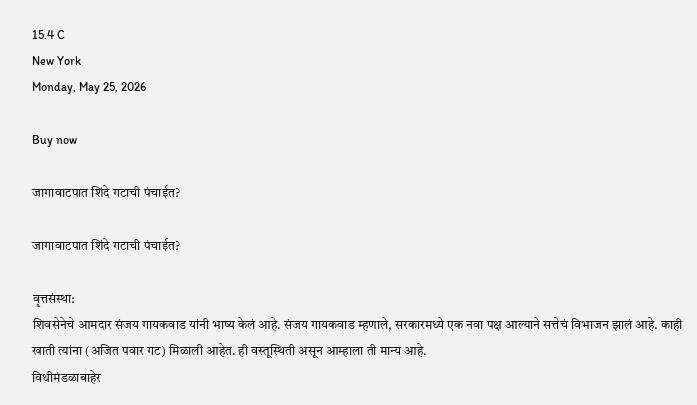15.4 C
New York
Monday, May 25, 2026

Buy now

जागावाटपात शिंदे गटाची पंचाईत?

जागावाटपात शिंदे गटाची पंचाईत?

वृत्तसंस्था:
शिवसेनेचे आमदार संजय गायकवाड यांनी भाष्य केलं आहे. संजय गायकवाड म्हणाले, सरकारमध्ये एक नवा पक्ष आल्याने सत्तेचं विभाजन झालं आहे. काही खाती त्यांना (अजित पवार गट) मिळाली आहेत. ही वस्तूस्थिती असून आम्हाला ती मान्य आहे.
विधीमंडळाबाहेर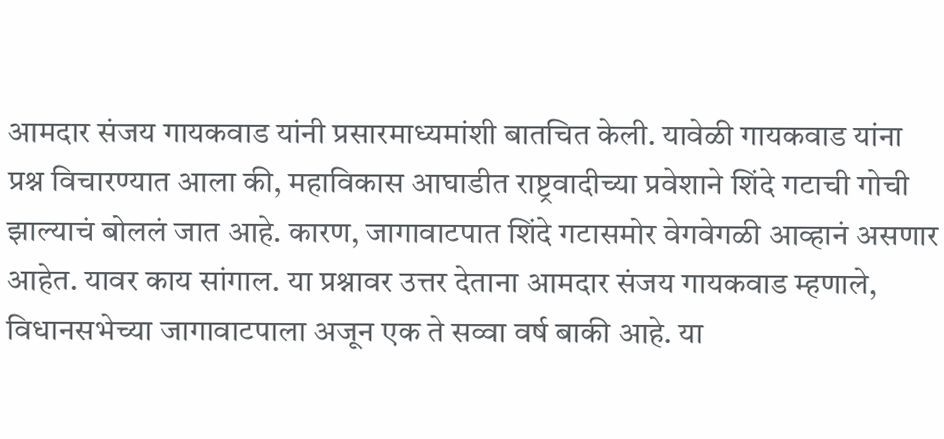आमदार संजय गायकवाड यांनी प्रसारमाध्यमांशी बातचित केली. यावेळी गायकवाड यांना प्रश्न विचारण्यात आला की, महाविकास आघाडीत राष्ट्रवादीच्या प्रवेशाने शिंदे गटाची गोची झाल्याचं बोललं जात आहे. कारण, जागावाटपात शिंदे गटासमोर वेगवेगळी आव्हानं असणार आहेत. यावर काय सांगाल. या प्रश्नावर उत्तर देताना आमदार संजय गायकवाड म्हणाले, विधानसभेच्या जागावाटपाला अजून एक ते सव्वा वर्ष बाकी आहे. या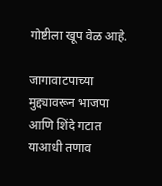गोष्टीला खूप वेळ आहे.

जागावाटपाच्या मुद्द्यावरून भाजपा आणि शिंदे गटात याआधी तणाव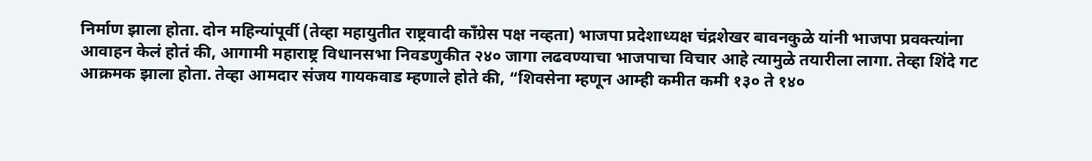निर्माण झाला होता. दोन महिन्यांपूर्वी (तेव्हा महायुतीत राष्ट्रवादी काँग्रेस पक्ष नव्हता) भाजपा प्रदेशाध्यक्ष चंद्रशेखर बावनकुळे यांनी भाजपा प्रवक्त्यांना आवाहन केलं होतं की, आगामी महाराष्ट्र विधानसभा निवडणुकीत २४० जागा लढवण्याचा भाजपाचा विचार आहे त्यामुळे तयारीला लागा. तेव्हा शिंदे गट आक्रमक झाला होता. तेव्हा आमदार संजय गायकवाड म्हणाले होते की, “शिवसेना म्हणून आम्ही कमीत कमी १३० ते १४०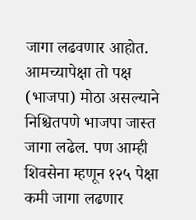जागा लढवणार आहोत. आमच्यापेक्षा तो पक्ष (भाजपा) मोठा असल्याने निश्चितपणे भाजपा जास्त जागा लढेल. पण आम्ही शिवसेना म्हणून १२५ पेक्षा कमी जागा लढणार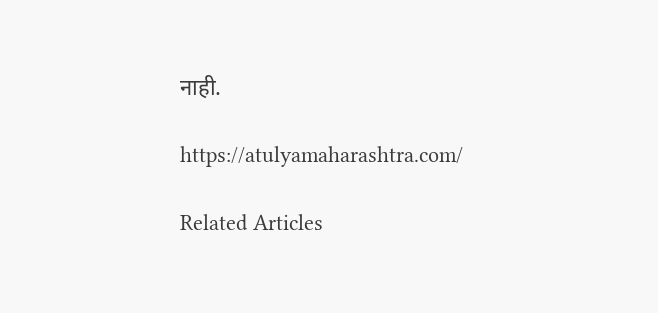नाही.

https://atulyamaharashtra.com/

Related Articles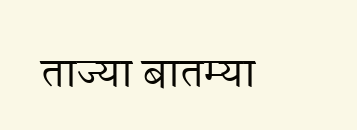ताज्या बातम्या